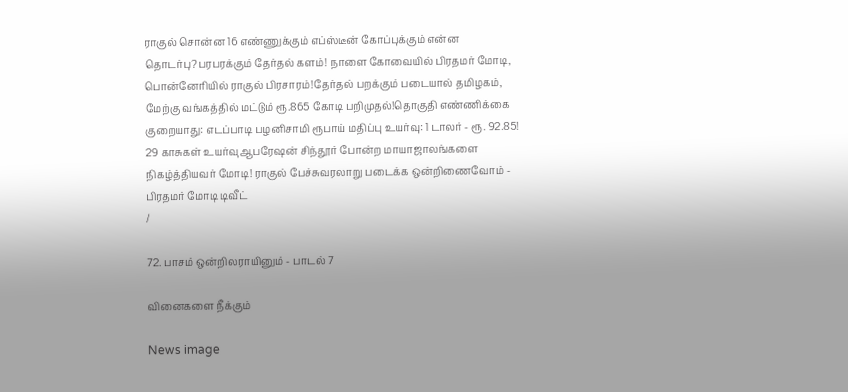ராகுல் சொன்ன 16 எண்ணுக்கும் எப்ஸ்டீன் கோப்புக்கும் என்ன தொடர்பு?பரபரக்கும் தேர்தல் களம்! நாளை கோவையில் பிரதமர் மோடி, பொன்னேரியில் ராகுல் பிரசாரம்!தேர்தல் பறக்கும் படையால் தமிழகம், மேற்கு வங்கத்தில் மட்டும் ரூ.865 கோடி பறிமுதல்!தொகுதி எண்ணிக்கை குறையாது: எடப்பாடி பழனிசாமி ரூபாய் மதிப்பு உயர்வு: 1 டாலர் - ரூ. 92.85! 29 காசுகள் உயர்வுஆபரேஷன் சிந்தூர் போன்ற மாயாஜாலங்களை நிகழ்த்தியவர் மோடி! ராகுல் பேச்சுவரலாறு படைக்க ஒன்றிணைவோம் - பிரதமர் மோடி டிவீட்
/

72. பாசம் ஒன்றிலராயினும் - பாடல் 7

வினைகளை நீக்கும்

News image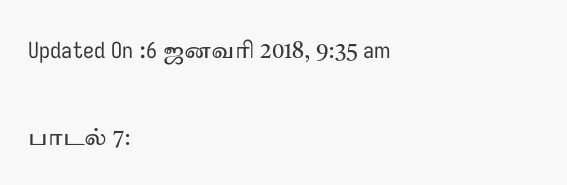Updated On :6 ஜனவரி 2018, 9:35 am

பாடல் 7: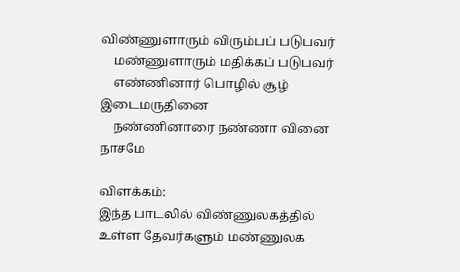விண்ணுளாரும் விரும்பப் படுபவர்
    மண்ணுளாரும் மதிக்கப் படுபவர்
    எண்ணினார் பொழில் சூழ் இடைமருதினை
    நண்ணினாரை நண்ணா வினை நாசமே

விளக்கம்:
இந்த பாடலில் விண்ணுலகத்தில் உள்ள தேவர்களும் மண்ணுலக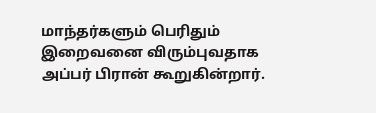மாந்தர்களும் பெரிதும் இறைவனை விரும்புவதாக அப்பர் பிரான் கூறுகின்றார்.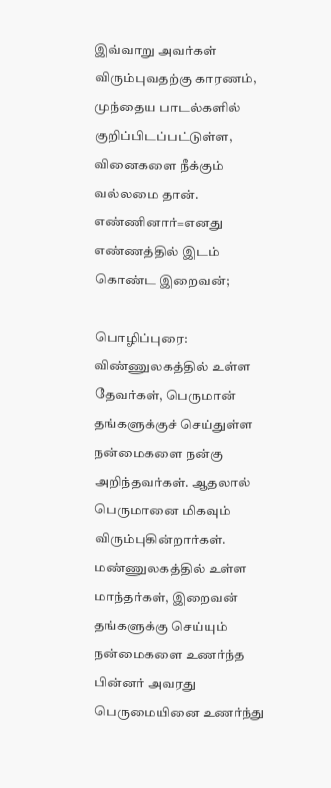இவ்வாறு அவர்கள் விரும்புவதற்கு காரணம், முந்தைய பாடல்களில் குறிப்பிடப்பட்டுள்ள, வினைகளை நீக்கும் வல்லமை தான். எண்ணினார்=எனது எண்ணத்தில் இடம் கொண்ட இறைவன்;

பொழிப்புரை:
விண்ணுலகத்தில் உள்ள தேவர்கள், பெருமான் தங்களுக்குச் செய்துள்ள நன்மைகளை நன்கு அறிந்தவர்கள். ஆதலால் பெருமானை மிகவும் விரும்புகின்றார்கள். மண்ணுலகத்தில் உள்ள மாந்தர்கள், இறைவன் தங்களுக்கு செய்யும் நன்மைகளை உணர்ந்த பின்னர் அவரது பெருமையினை உணர்ந்து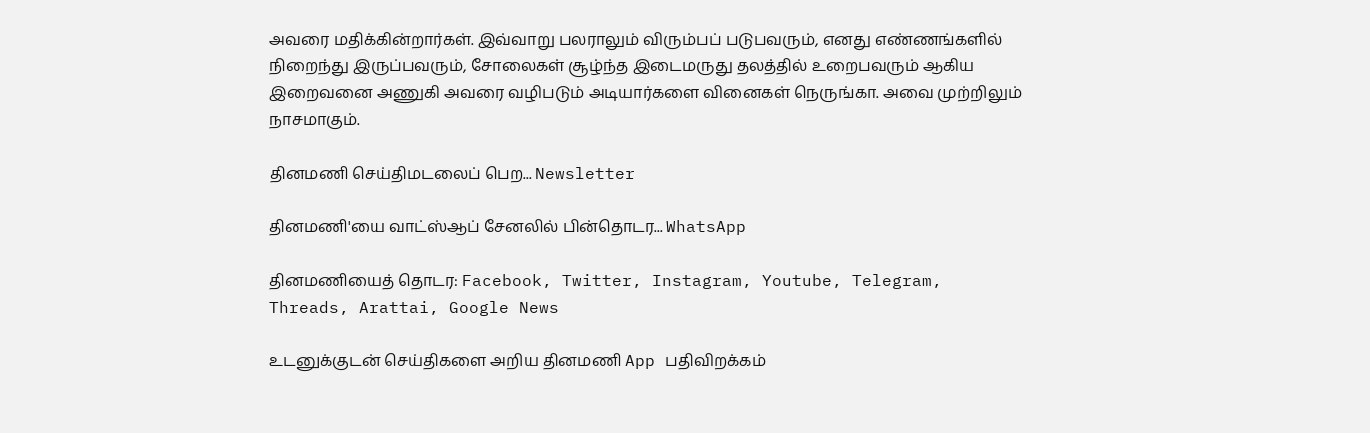அவரை மதிக்கின்றார்கள். இவ்வாறு பலராலும் விரும்பப் படுபவரும், எனது எண்ணங்களில் நிறைந்து இருப்பவரும், சோலைகள் சூழ்ந்த இடைமருது தலத்தில் உறைபவரும் ஆகிய இறைவனை அணுகி அவரை வழிபடும் அடியார்களை வினைகள் நெருங்கா. அவை முற்றிலும் நாசமாகும்.

தினமணி செய்திமடலைப் பெற... Newsletter

தினமணி'யை வாட்ஸ்ஆப் சேனலில் பின்தொடர... WhatsApp

தினமணியைத் தொடர: Facebook, Twitter, Instagram, Youtube, Telegram, Threads, Arattai, Google News

உடனுக்குடன் செய்திகளை அறிய தினமணி App பதிவிறக்கம்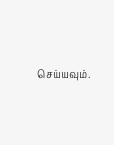செய்யவும்.